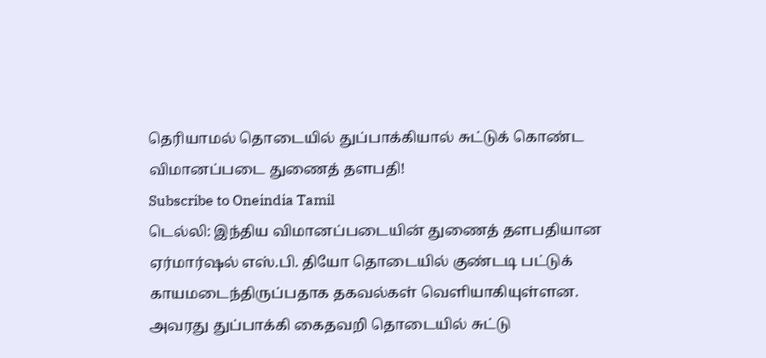தெரியாமல் தொடையில் துப்பாக்கியால் சுட்டுக் கொண்ட விமானப்படை துணைத் தளபதி!
Subscribe to Oneindia Tamil
டெல்லி: இந்திய விமானப்படையின் துணைத் தளபதியான ஏர்மார்ஷல் எஸ்.பி. தியோ தொடையில் குண்டடி பட்டுக் காயமடைந்திருப்பதாக தகவல்கள் வெளியாகியுள்ளன.
அவரது துப்பாக்கி கைதவறி தொடையில் சுட்டு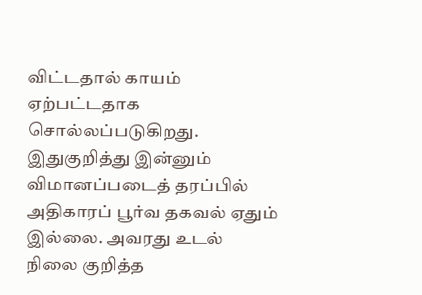விட்டதால் காயம் ஏற்பட்டதாக சொல்லப்படுகிறது. இதுகுறித்து இன்னும் விமானப்படைத் தரப்பில் அதிகாரப் பூர்வ தகவல் ஏதும் இல்லை. அவரது உடல் நிலை குறித்த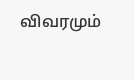விவரமும்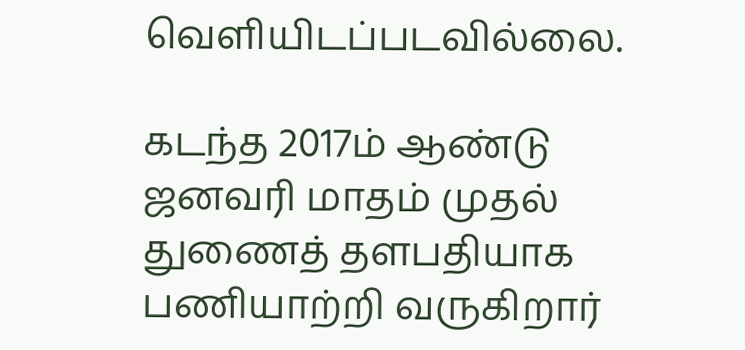வெளியிடப்படவில்லை.

கடந்த 2017ம் ஆண்டு ஜனவரி மாதம் முதல் துணைத் தளபதியாக பணியாற்றி வருகிறார்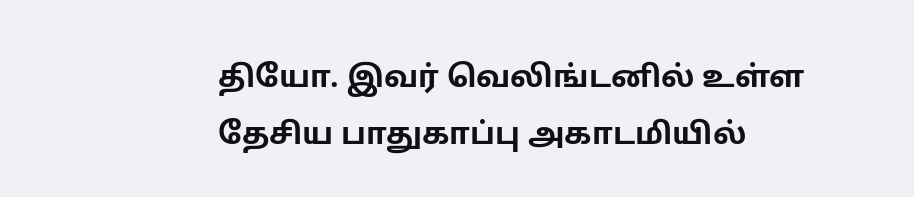தியோ. இவர் வெலிங்டனில் உள்ள தேசிய பாதுகாப்பு அகாடமியில்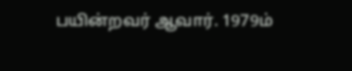பயின்றவர் ஆவார். 1979ம்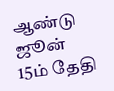ஆண்டு ஜூன் 15ம் தேதி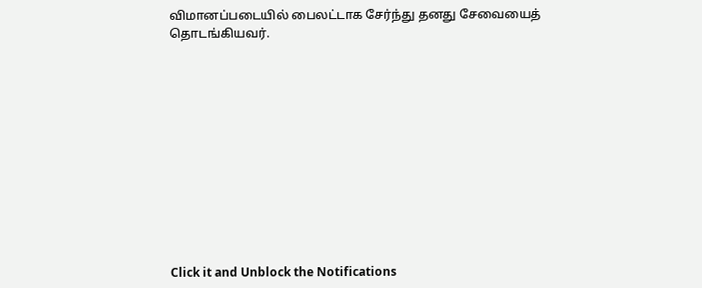விமானப்படையில் பைலட்டாக சேர்ந்து தனது சேவையைத் தொடங்கியவர்.












Click it and Unblock the Notifications